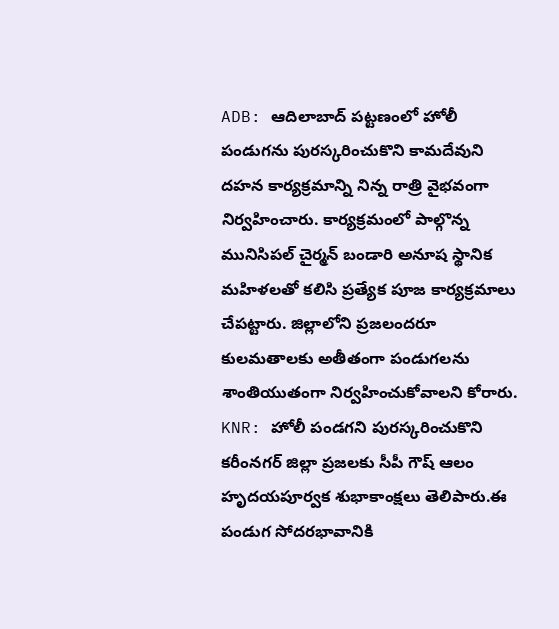ADB: ఆదిలాబాద్ పట్టణంలో హోలీ పండుగను పురస్కరించుకొని కామదేవుని దహన కార్యక్రమాన్ని నిన్న రాత్రి వైభవంగా నిర్వహించారు. కార్యక్రమంలో పాల్గొన్న మునిసిపల్ చైర్మన్ బండారి అనూష స్థానిక మహిళలతో కలిసి ప్రత్యేక పూజ కార్యక్రమాలు చేపట్టారు. జిల్లాలోని ప్రజలందరూ కులమతాలకు అతీతంగా పండుగలను శాంతియుతంగా నిర్వహించుకోవాలని కోరారు.
KNR: హోలీ పండగని పురస్కరించుకొని కరీంనగర్ జిల్లా ప్రజలకు సీపీ గౌష్ ఆలం హృదయపూర్వక శుభాకాంక్షలు తెలిపారు.ఈ పండుగ సోదరభావానికి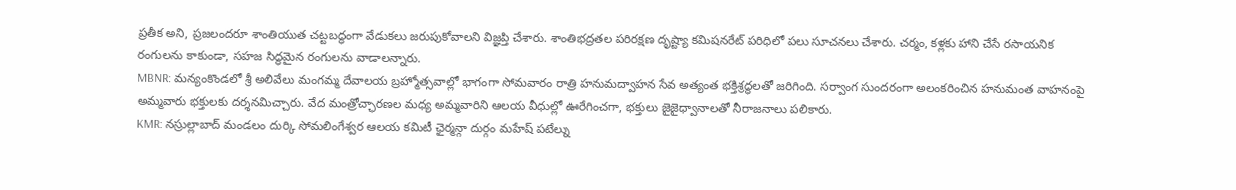ప్రతీక అని, ప్రజలందరూ శాంతియుత చట్టబద్ధంగా వేడుకలు జరుపుకోవాలని విజ్ఞప్తి చేశారు. శాంతిభద్రతల పరిరక్షణ దృష్ట్యా కమిషనరేట్ పరిధిలో పలు సూచనలు చేశారు. చర్మం, కళ్లకు హాని చేసే రసాయనిక రంగులను కాకుండా, సహజ సిద్ధమైన రంగులను వాడాలన్నారు.
MBNR: మన్యంకొండలో శ్రీ అలివేలు మంగమ్మ దేవాలయ బ్రహ్మోత్సవాల్లో భాగంగా సోమవారం రాత్రి హనుమద్వాహన సేవ అత్యంత భక్తిశ్రద్ధలతో జరిగింది. సర్వాంగ సుందరంగా అలంకరించిన హనుమంత వాహనంపై అమ్మవారు భక్తులకు దర్శనమిచ్చారు. వేద మంత్రోచ్ఛారణల మధ్య అమ్మవారిని ఆలయ వీధుల్లో ఊరేగించగా, భక్తులు జైజైధ్వానాలతో నీరాజనాలు పలికారు.
KMR: నస్రుల్లాబాద్ మండలం దుర్కి సోమలింగేశ్వర ఆలయ కమిటీ ఛైర్మన్గా దుర్గం మహేష్ పటేల్ను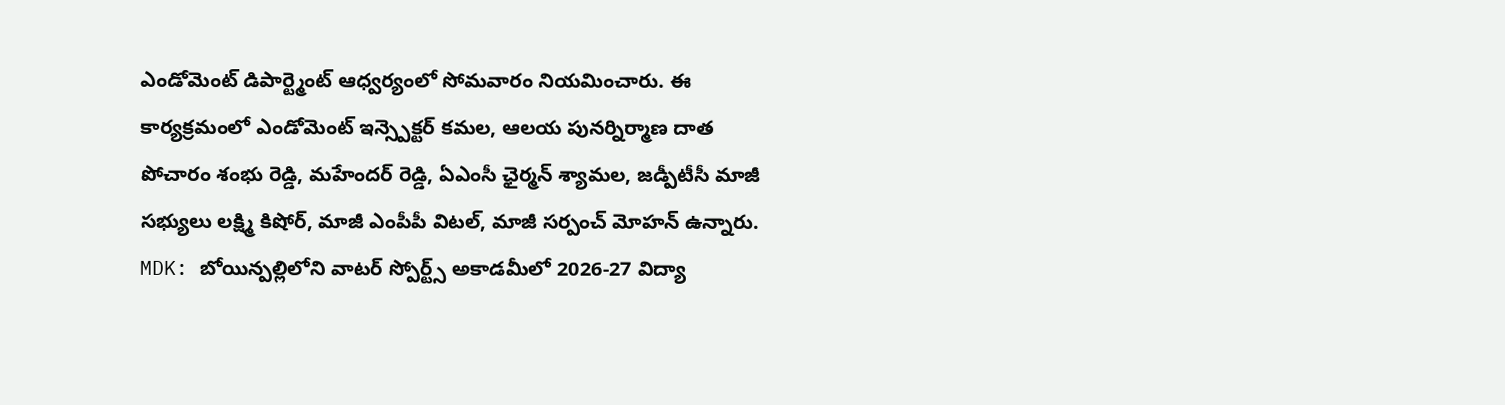ఎండోమెంట్ డిపార్ట్మెంట్ ఆధ్వర్యంలో సోమవారం నియమించారు. ఈ కార్యక్రమంలో ఎండోమెంట్ ఇన్స్పెక్టర్ కమల, ఆలయ పునర్నిర్మాణ దాత పోచారం శంభు రెడ్డి, మహేందర్ రెడ్డి, ఏఎంసీ ఛైర్మన్ శ్యామల, జడ్పీటీసీ మాజీ సభ్యులు లక్ష్మి కిషోర్, మాజీ ఎంపీపీ విటల్, మాజీ సర్పంచ్ మోహన్ ఉన్నారు.
MDK: బోయిన్పల్లిలోని వాటర్ స్పోర్ట్స్ అకాడమీలో 2026-27 విద్యా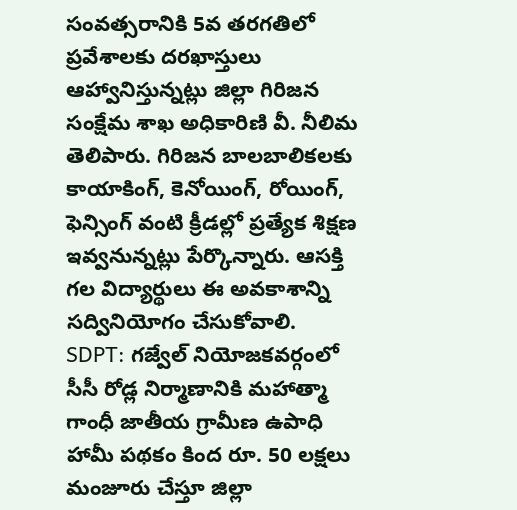సంవత్సరానికి 5వ తరగతిలో ప్రవేశాలకు దరఖాస్తులు ఆహ్వానిస్తున్నట్లు జిల్లా గిరిజన సంక్షేమ శాఖ అధికారిణి వీ. నీలిమ తెలిపారు. గిరిజన బాలబాలికలకు కాయాకింగ్, కెనోయింగ్, రోయింగ్, ఫెన్సింగ్ వంటి క్రీడల్లో ప్రత్యేక శిక్షణ ఇవ్వనున్నట్లు పేర్కొన్నారు. ఆసక్తి గల విద్యార్థులు ఈ అవకాశాన్ని సద్వినియోగం చేసుకోవాలి.
SDPT: గజ్వేల్ నియోజకవర్గంలో సీసీ రోడ్ల నిర్మాణానికి మహాత్మా గాంధీ జాతీయ గ్రామీణ ఉపాధి హామీ పథకం కింద రూ. 50 లక్షలు మంజూరు చేస్తూ జిల్లా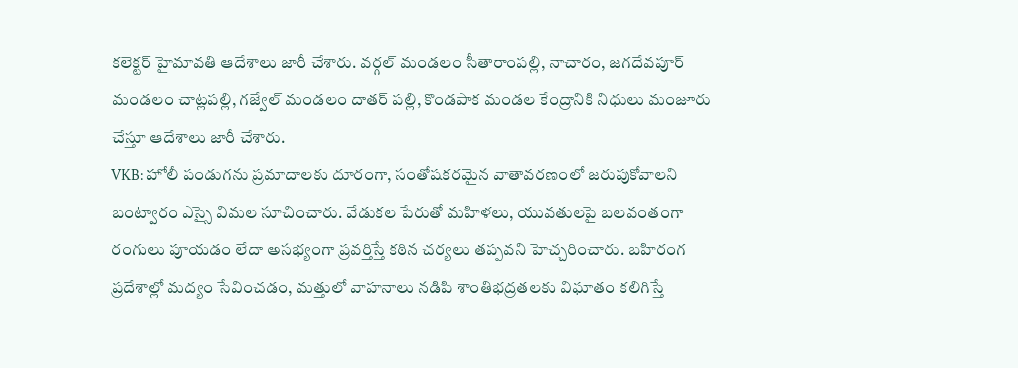కలెక్టర్ హైమావతి ఆదేశాలు జారీ చేశారు. వర్గల్ మండలం సీతారాంపల్లి, నాచారం, జగదేవపూర్ మండలం చాట్లపల్లి, గజ్వేల్ మండలం దాతర్ పల్లి, కొండపాక మండల కేంద్రానికి నిధులు మంజూరు చేస్తూ ఆదేశాలు జారీ చేశారు.
VKB: హోలీ పండుగను ప్రమాదాలకు దూరంగా, సంతోషకరమైన వాతావరణంలో జరుపుకోవాలని బంట్వారం ఎస్సై విమల సూచించారు. వేడుకల పేరుతో మహిళలు, యువతులపై బలవంతంగా రంగులు పూయడం లేదా అసభ్యంగా ప్రవర్తిస్తే కఠిన చర్యలు తప్పవని హెచ్చరించారు. బహిరంగ ప్రదేశాల్లో మద్యం సేవించడం, మత్తులో వాహనాలు నడిపి శాంతిభద్రతలకు విఘాతం కలిగిస్తే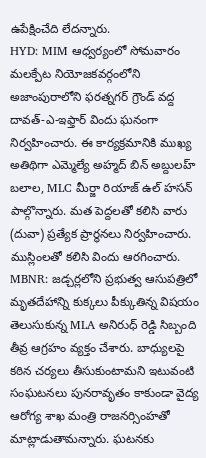ఉపేక్షించేది లేదన్నారు.
HYD: MIM ఆధ్వర్యంలో సోమవారం మలక్పేట నియోజకవర్గంలోని అజాంపురాలోని ఫరత్నగర్ గ్రౌండ్ వద్ద దావత్-ఎ-ఇఫ్తార్ విందు ఘనంగా నిర్వహించారు. ఈ కార్యక్రమానికి ముఖ్య అతిథిగా ఎమ్మెల్యే అహ్మద్ బిన్ అబ్దులహ్ బలాల, MLC మీర్జా రియాజ్ ఉల్ హసన్ పాల్గొన్నారు. మత పెద్దలతో కలిసి వారు (దువా) ప్రత్యేక ప్రార్థనలు నిర్వహించారు. ముస్లింలతో కలిసి విందు ఆరగించారు.
MBNR: జడ్చర్లలోని ప్రభుత్వ ఆసుపత్రిలో మృతదేహాన్ని కుక్కలు పీక్కుతిన్న విషయం తెలుసుకున్న MLA అనిరుధ్ రెడ్డి సిబ్బంది తీవ్ర ఆగ్రహం వ్యక్తం చేశారు. బాధ్యులపై కఠిన చర్యలు తీసుకుంటామని ఇటువంటి సంఘటనలు పునరావృతం కాకుండా వైద్య ఆరోగ్య శాఖ మంత్రి రాజనర్సింహతో మాట్లాడుతామన్నారు. ఘటనకు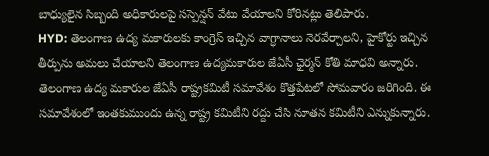బాధ్యులైన సిబ్బంది అధికారులపై సస్పెన్షన్ వేటు వేయాలని కోరినట్లు తెలిపారు.
HYD: తెలంగాణ ఉద్య మకారులకు కాంగ్రెస్ ఇచ్చిన వాగ్ధానాలు నెరవేర్చాలని, హైకోర్టు ఇచ్చిన తీర్పును అమలు చేయాలని తెలంగాణ ఉద్యమకారుల జేఏసీ ఛైర్మన్ కోతి మాధవి అన్నారు. తెలంగాణ ఉద్య మకారుల జేఏసీ రాష్ట్రకమిటీ సమావేశం కొత్తపేటలో సోమవారం జరిగింది. ఈ సమావేశంలో ఇంతకుముందు ఉన్న రాష్ట్ర కమిటీని రద్దు చేసి నూతన కమిటీని ఎన్నుకున్నారు.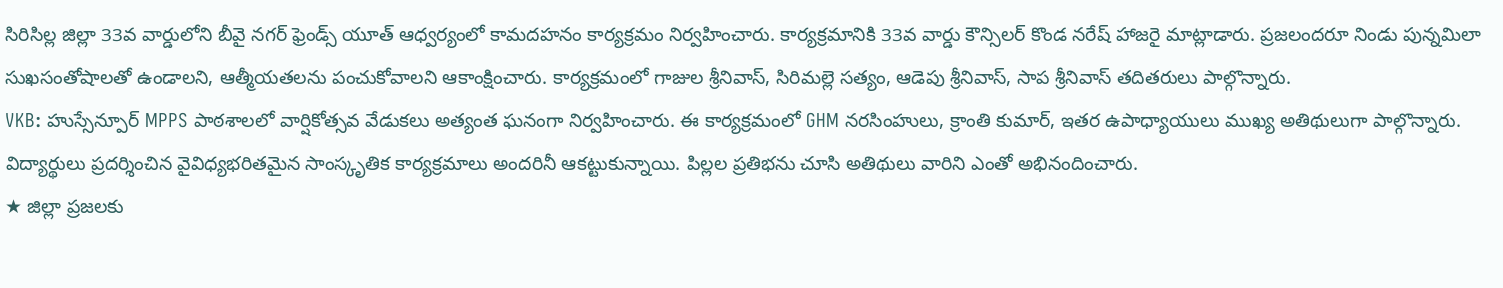సిరిసిల్ల జిల్లా 33వ వార్డులోని బీవై నగర్ ఫ్రెండ్స్ యూత్ ఆధ్వర్యంలో కామదహనం కార్యక్రమం నిర్వహించారు. కార్యక్రమానికి 33వ వార్డు కౌన్సిలర్ కొండ నరేష్ హాజరై మాట్లాడారు. ప్రజలందరూ నిండు పున్నమిలా సుఖసంతోషాలతో ఉండాలని, ఆత్మీయతలను పంచుకోవాలని ఆకాంక్షించారు. కార్యక్రమంలో గాజుల శ్రీనివాస్, సిరిమల్లె సత్యం, ఆడెపు శ్రీనివాస్, సాప శ్రీనివాస్ తదితరులు పాల్గొన్నారు.
VKB: హుస్సేన్పూర్ MPPS పాఠశాలలో వార్షికోత్సవ వేడుకలు అత్యంత ఘనంగా నిర్వహించారు. ఈ కార్యక్రమంలో GHM నరసింహులు, క్రాంతి కుమార్, ఇతర ఉపాధ్యాయులు ముఖ్య అతిథులుగా పాల్గొన్నారు. విద్యార్థులు ప్రదర్శించిన వైవిధ్యభరితమైన సాంస్కృతిక కార్యక్రమాలు అందరినీ ఆకట్టుకున్నాయి. పిల్లల ప్రతిభను చూసి అతిథులు వారిని ఎంతో అభినందించారు.
★ జిల్లా ప్రజలకు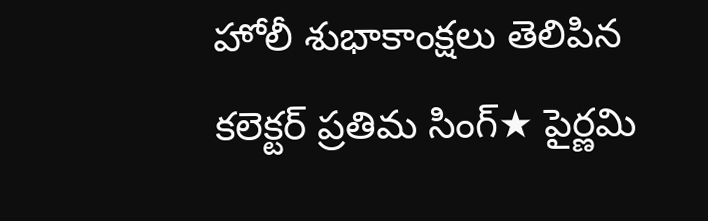హోలీ శుభాకాంక్షలు తెలిపిన కలెక్టర్ ప్రతిమ సింగ్★ పైర్ణమి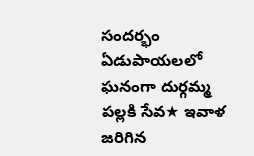సందర్భం ఏడుపాయలలో ఘనంగా దుర్గమ్మ పల్లకి సేవ★ ఇవాళ జరిగిన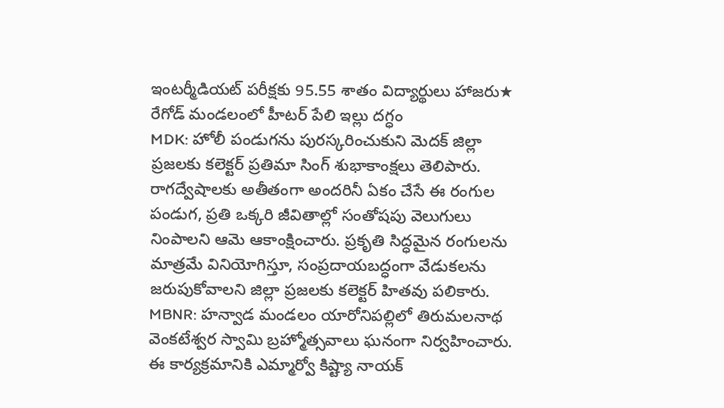ఇంటర్మీడియట్ పరీక్షకు 95.55 శాతం విద్యార్థులు హాజరు★ రేగోడ్ మండలంలో హీటర్ పేలి ఇల్లు దగ్ధం
MDK: హోలీ పండుగను పురస్కరించుకుని మెదక్ జిల్లా ప్రజలకు కలెక్టర్ ప్రతిమా సింగ్ శుభాకాంక్షలు తెలిపారు. రాగద్వేషాలకు అతీతంగా అందరినీ ఏకం చేసే ఈ రంగుల పండుగ, ప్రతి ఒక్కరి జీవితాల్లో సంతోషపు వెలుగులు నింపాలని ఆమె ఆకాంక్షించారు. ప్రకృతి సిద్ధమైన రంగులను మాత్రమే వినియోగిస్తూ, సంప్రదాయబద్ధంగా వేడుకలను జరుపుకోవాలని జిల్లా ప్రజలకు కలెక్టర్ హితవు పలికారు.
MBNR: హన్వాడ మండలం యారోనిపల్లిలో తిరుమలనాథ వెంకటేశ్వర స్వామి బ్రహ్మోత్సవాలు ఘనంగా నిర్వహించారు. ఈ కార్యక్రమానికి ఎమ్మార్వో కిష్ట్యా నాయక్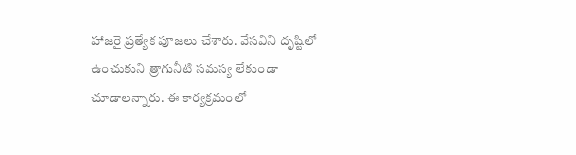హాజరై ప్రత్యేక పూజలు చేశారు. వేసవిని దృష్టిలో ఉంచుకుని త్రాగునీటి సమస్య లేకుండా చూడాలన్నారు. ఈ కార్యక్రమంలో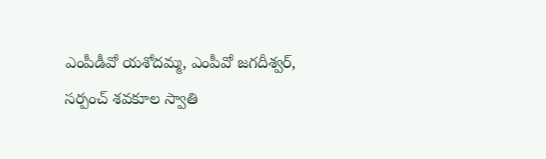ఎంపీడీవో యశోదమ్మ, ఎంపీవో జగదీశ్వర్, సర్పంచ్ శవకూల స్వాతి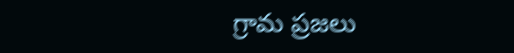గ్రామ ప్రజలు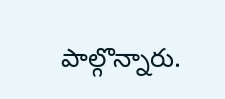పాల్గొన్నారు.